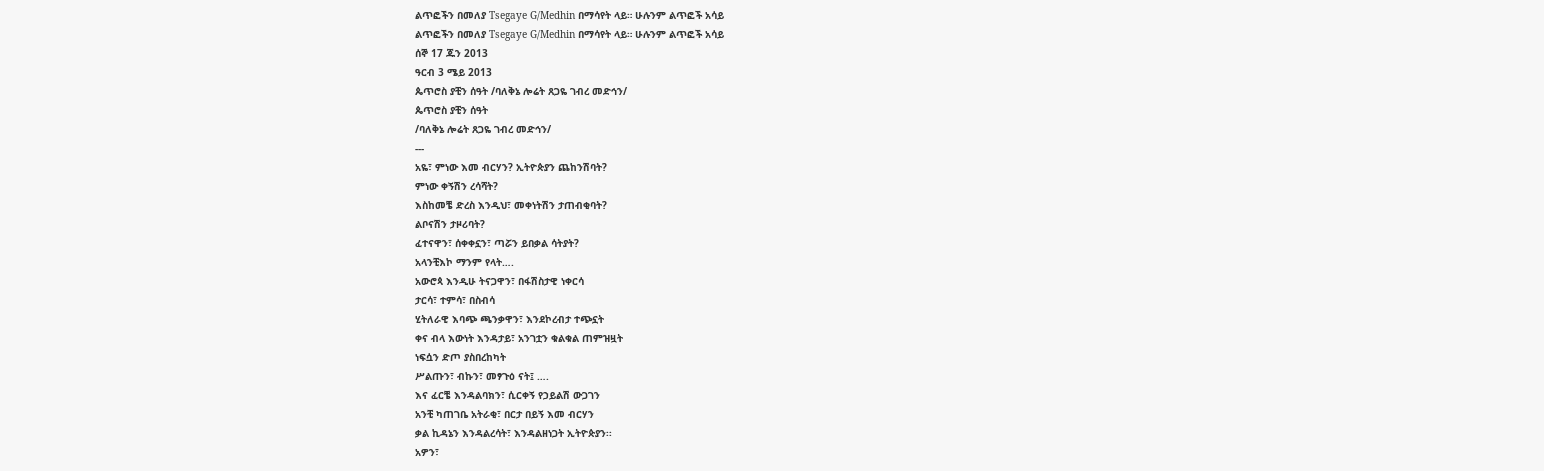ልጥፎችን በመለያ Tsegaye G/Medhin በማሳየት ላይ። ሁሉንም ልጥፎች አሳይ
ልጥፎችን በመለያ Tsegaye G/Medhin በማሳየት ላይ። ሁሉንም ልጥፎች አሳይ
ሰኞ 17 ጁን 2013
ዓርብ 3 ሜይ 2013
ጴጥሮስ ያቺን ሰዓት /ባለቅኔ ሎሬት ጸጋዬ ገብረ መድኅን/
ጴጥሮስ ያቺን ሰዓት
/ባለቅኔ ሎሬት ጸጋዬ ገብረ መድኅን/
---
አዬ፣ ምነው እመ ብርሃን? ኢትዮጵያን ጨከንሽባት?
ምነው ቀኝሽን ረሳሻት?
እስከመቼ ድረስ እንዲህ፣ መቀነትሽን ታጠብቂባት?
ልቦናሽን ታዞሪባት?
ፈተናዋን፣ ሰቀቀኗን፣ ጣሯን ይበቃል ሳትያት?
አላንቺእኮ ማንም የላት….
አውሮጳ እንዲሁ ትናጋዋን፣ በፋሽስታዊ ነቀርሳ
ታርሳ፣ ተምሳ፣ በስብሳ
ሂትለራዊ እባጭ ጫንቃዋን፣ እንደኮረብታ ተጭኗት
ቀና ብላ እውነት እንዳታይ፣ አንገቷን ቁልቁል ጠምዝዟት
ነፍሷን ድጦ ያስበረከካት
ሥልጡን፣ ብኩን፣ መፃጉዕ ናት፤ ….
እና ፈርቼ እንዳልባክን፣ ሲርቀኝ የኃይልሽ ውጋገን
አንቺ ካጠገቤ አትራቂ፣ በርታ በይኝ እመ ብርሃን
ቃል ኪዳኔን እንዳልረሳት፣ እንዳልዘነጋት ኢትዮጵያን፡፡
አዎን፣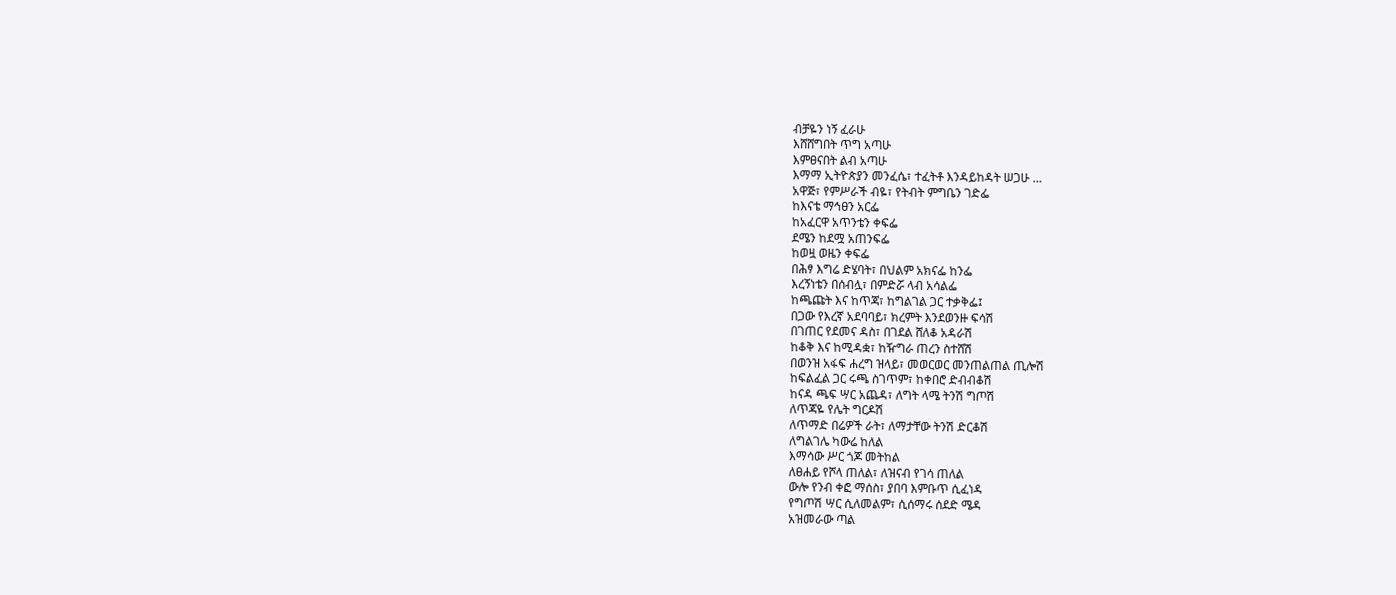ብቻዬን ነኝ ፈራሁ
እሸሸግበት ጥግ አጣሁ
እምፀናበት ልብ አጣሁ
እማማ ኢትዮጵያን መንፈሴ፣ ተፈትቶ እንዳይከዳት ሠጋሁ …
አዋጅ፣ የምሥራች ብዬ፣ የትብት ምግቤን ገድፌ
ከእናቴ ማኅፀን አርፌ
ከአፈርዋ አጥንቴን ቀፍፌ
ደሜን ከደሟ አጠንፍፌ
ከወዟ ወዜን ቀፍፌ
በሕፃ እግሬ ድሄባት፣ በህልም አክናፌ ከንፌ
እረኝነቴን በሰብሏ፣ በምድሯ ላብ አሳልፌ
ከጫጩት እና ከጥጃ፣ ከግልገል ጋር ተቃቅፌ፤
በጋው የእረኛ አደባባይ፣ ክረምት እንደወንዙ ፍሳሽ
በገጠር የደመና ዳስ፣ በገደል ሸለቆ አዳራሽ
ከቆቅ እና ከሚዳቋ፣ ከዥግራ ጠረን ስተሸሽ
በወንዝ አፋፍ ሐረግ ዝላይ፣ መወርወር መንጠልጠል ጢሎሽ
ከፍልፈል ጋር ሩጫ ስገጥም፣ ከቀበሮ ድብብቆሽ
ከናዳ ጫፍ ሣር አጨዳ፣ ለግት ላሜ ትንሽ ግጦሽ
ለጥጃዬ የሌት ግርዶሽ
ለጥማድ በሬዎች ራት፣ ለማታቸው ትንሽ ድርቆሽ
ለግልገሌ ካውሬ ከለል
እማሳው ሥር ጎጆ መትከል
ለፀሐይ የሾላ ጠለል፣ ለዝናብ የገሳ ጠለል
ውሎ የንብ ቀፎ ማሰስ፣ ያበባ እምቡጥ ሲፈነዳ
የግጦሽ ሣር ሲለመልም፣ ሲሰማሩ ሰደድ ሜዳ
አዝመራው ጣል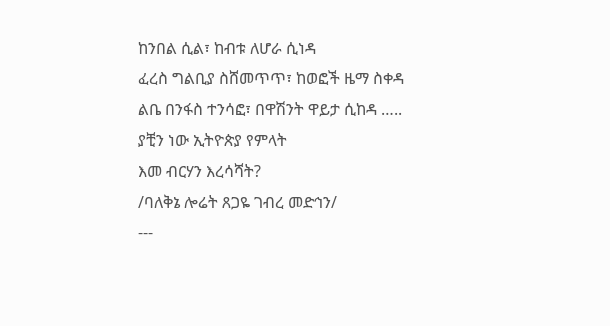ከንበል ሲል፣ ከብቱ ለሆራ ሲነዳ
ፈረስ ግልቢያ ስሸመጥጥ፣ ከወፎች ዜማ ስቀዳ
ልቤ በንፋስ ተንሳፎ፣ በዋሽንት ዋይታ ሲከዳ …..
ያቺን ነው ኢትዮጵያ የምላት
እመ ብርሃን እረሳሻት?
/ባለቅኔ ሎሬት ጸጋዬ ገብረ መድኅን/
---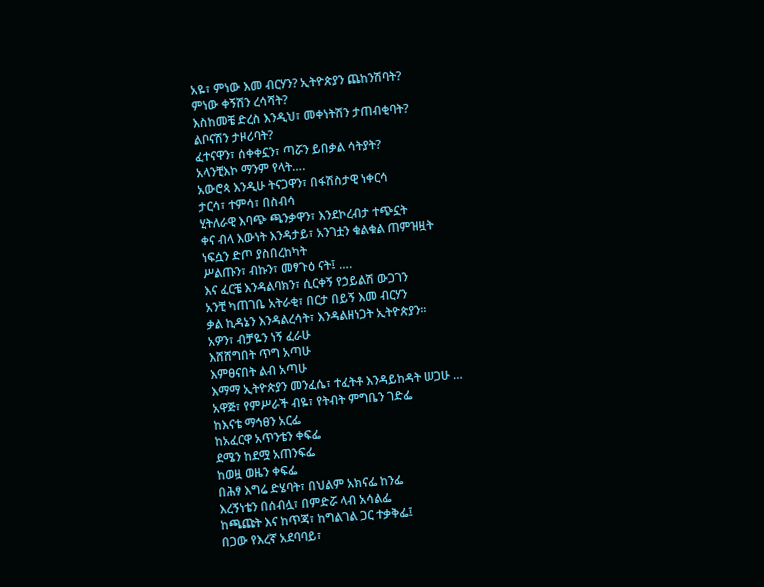አዬ፣ ምነው እመ ብርሃን? ኢትዮጵያን ጨከንሽባት?
ምነው ቀኝሽን ረሳሻት?
እስከመቼ ድረስ እንዲህ፣ መቀነትሽን ታጠብቂባት?
ልቦናሽን ታዞሪባት?
ፈተናዋን፣ ሰቀቀኗን፣ ጣሯን ይበቃል ሳትያት?
አላንቺእኮ ማንም የላት….
አውሮጳ እንዲሁ ትናጋዋን፣ በፋሽስታዊ ነቀርሳ
ታርሳ፣ ተምሳ፣ በስብሳ
ሂትለራዊ እባጭ ጫንቃዋን፣ እንደኮረብታ ተጭኗት
ቀና ብላ እውነት እንዳታይ፣ አንገቷን ቁልቁል ጠምዝዟት
ነፍሷን ድጦ ያስበረከካት
ሥልጡን፣ ብኩን፣ መፃጉዕ ናት፤ ….
እና ፈርቼ እንዳልባክን፣ ሲርቀኝ የኃይልሽ ውጋገን
አንቺ ካጠገቤ አትራቂ፣ በርታ በይኝ እመ ብርሃን
ቃል ኪዳኔን እንዳልረሳት፣ እንዳልዘነጋት ኢትዮጵያን፡፡
አዎን፣ ብቻዬን ነኝ ፈራሁ
እሸሸግበት ጥግ አጣሁ
እምፀናበት ልብ አጣሁ
እማማ ኢትዮጵያን መንፈሴ፣ ተፈትቶ እንዳይከዳት ሠጋሁ …
አዋጅ፣ የምሥራች ብዬ፣ የትብት ምግቤን ገድፌ
ከእናቴ ማኅፀን አርፌ
ከአፈርዋ አጥንቴን ቀፍፌ
ደሜን ከደሟ አጠንፍፌ
ከወዟ ወዜን ቀፍፌ
በሕፃ እግሬ ድሄባት፣ በህልም አክናፌ ከንፌ
እረኝነቴን በሰብሏ፣ በምድሯ ላብ አሳልፌ
ከጫጩት እና ከጥጃ፣ ከግልገል ጋር ተቃቅፌ፤
በጋው የእረኛ አደባባይ፣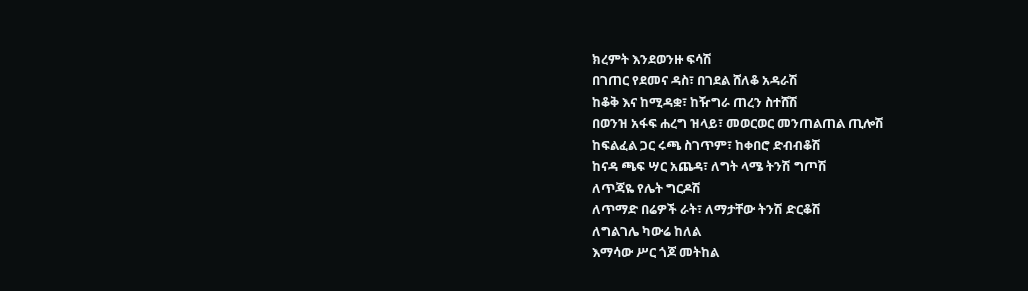ክረምት እንደወንዙ ፍሳሽ
በገጠር የደመና ዳስ፣ በገደል ሸለቆ አዳራሽ
ከቆቅ እና ከሚዳቋ፣ ከዥግራ ጠረን ስተሸሽ
በወንዝ አፋፍ ሐረግ ዝላይ፣ መወርወር መንጠልጠል ጢሎሽ
ከፍልፈል ጋር ሩጫ ስገጥም፣ ከቀበሮ ድብብቆሽ
ከናዳ ጫፍ ሣር አጨዳ፣ ለግት ላሜ ትንሽ ግጦሽ
ለጥጃዬ የሌት ግርዶሽ
ለጥማድ በሬዎች ራት፣ ለማታቸው ትንሽ ድርቆሽ
ለግልገሌ ካውሬ ከለል
እማሳው ሥር ጎጆ መትከል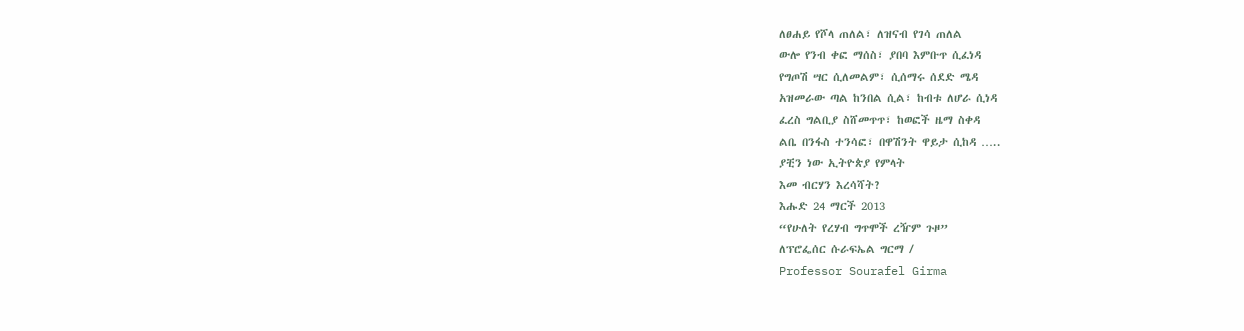ለፀሐይ የሾላ ጠለል፣ ለዝናብ የገሳ ጠለል
ውሎ የንብ ቀፎ ማሰስ፣ ያበባ እምቡጥ ሲፈነዳ
የግጦሽ ሣር ሲለመልም፣ ሲሰማሩ ሰደድ ሜዳ
አዝመራው ጣል ከንበል ሲል፣ ከብቱ ለሆራ ሲነዳ
ፈረስ ግልቢያ ስሸመጥጥ፣ ከወፎች ዜማ ስቀዳ
ልቤ በንፋስ ተንሳፎ፣ በዋሽንት ዋይታ ሲከዳ …..
ያቺን ነው ኢትዮጵያ የምላት
እመ ብርሃን እረሳሻት?
እሑድ 24 ማርች 2013
“የሁለት የረሃብ ግጥሞች ረዥም ጉዞ”
ለፕሮፌሰር ሱራፍኤል ግርማ /
Professor Sourafel Girma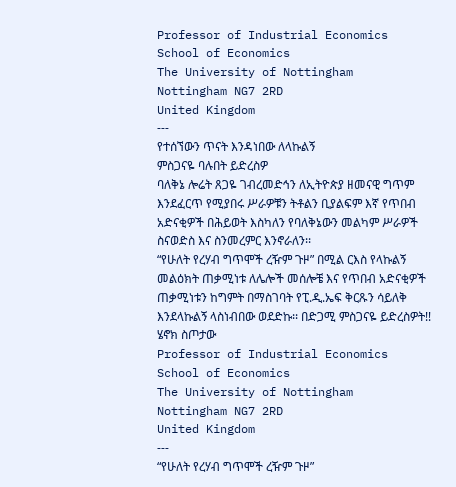Professor of Industrial Economics
School of Economics
The University of Nottingham
Nottingham NG7 2RD
United Kingdom
---
የተሰኘውን ጥናት እንዳነበው ለላኩልኝ
ምስጋናዬ ባሉበት ይድረስዎ
ባለቅኔ ሎሬት ጸጋዬ ገብረመድኅን ለኢትዮጵያ ዘመናዊ ግጥም እንደፈርጥ የሚያበሩ ሥራዎቹን ትቶልን ቢያልፍም እኛ የጥበብ አድናቂዎች በሕይወት እስካለን የባለቅኔውን መልካም ሥራዎች ስናወድስ እና ስንመረምር እንኖራለን፡፡
“የሁለት የረሃብ ግጥሞች ረዥም ጉዞ” በሚል ርእስ የላኩልኝ መልዕክት ጠቃሚነቱ ለሌሎች መሰሎቼ እና የጥበብ አድናቂዎች ጠቃሚነቱን ከግምት በማስገባት የፒ.ዲ.ኤፍ ቅርጹን ሳይለቅ እንደላኩልኝ ላስነብበው ወደድኩ፡፡ በድጋሚ ምስጋናዬ ይድረስዎት!!
ሄኖክ ስጦታው
Professor of Industrial Economics
School of Economics
The University of Nottingham
Nottingham NG7 2RD
United Kingdom
---
“የሁለት የረሃብ ግጥሞች ረዥም ጉዞ”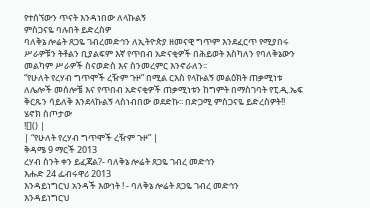የተሰኘውን ጥናት እንዳነበው ለላኩልኝ
ምስጋናዬ ባሉበት ይድረስዎ
ባለቅኔ ሎሬት ጸጋዬ ገብረመድኅን ለኢትዮጵያ ዘመናዊ ግጥም እንደፈርጥ የሚያበሩ ሥራዎቹን ትቶልን ቢያልፍም እኛ የጥበብ አድናቂዎች በሕይወት እስካለን የባለቅኔውን መልካም ሥራዎች ስናወድስ እና ስንመረምር እንኖራለን፡፡
“የሁለት የረሃብ ግጥሞች ረዥም ጉዞ” በሚል ርእስ የላኩልኝ መልዕክት ጠቃሚነቱ ለሌሎች መሰሎቼ እና የጥበብ አድናቂዎች ጠቃሚነቱን ከግምት በማስገባት የፒ.ዲ.ኤፍ ቅርጹን ሳይለቅ እንደላኩልኝ ላስነብበው ወደድኩ፡፡ በድጋሚ ምስጋናዬ ይድረስዎት!!
ሄኖክ ስጦታው
![]() |
| “የሁለት የረሃብ ግጥሞች ረዥም ጉዞ” |
ቅዳሜ 9 ማርች 2013
ረሃብ ስንት ቀን ይፈጃል?- ባለቅኔ ሎሬት ጸጋዬ ገብረ መድኅን
እሑድ 24 ፌብሩዋሪ 2013
እንዳይነግርህ አንዳች እውነት ! - ባለቅኔ ሎሬት ጸጋዬ ገብረ መድኅን
እንዳይነግርህ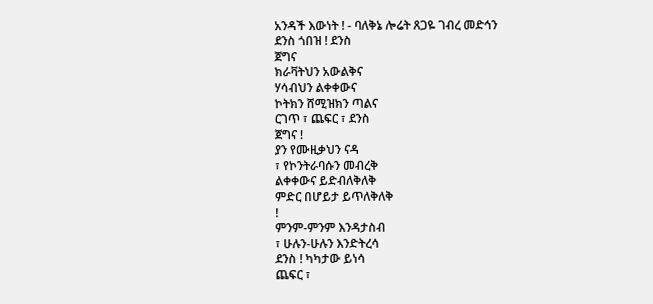አንዳች እውነት ! - ባለቅኔ ሎሬት ጸጋዬ ገብረ መድኅን
ደንስ ጎበዝ ! ደንስ
ጀግና
ክራቫትህን አውልቅና
ሃሳብህን ልቀቀውና
ኮትክን ሸሚዝክን ጣልና
ርገጥ ፣ ጨፍር ፣ ደንስ
ጀግና !
ያን የሙዚቃህን ናዳ
፣ የኮንትራባሱን መብረቅ
ልቀቀውና ይድብለቅለቅ
ምድር በሆይታ ይጥለቅለቅ
!
ምንም-ምንም እንዳታስብ
፣ ሁሉን-ሁሉን እንድትረሳ
ደንስ ! ካካታው ይነሳ
ጨፍር ፣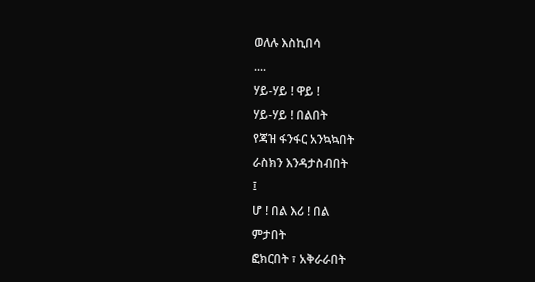ወለሉ እስኪበሳ
....
ሃይ-ሃይ ! ዋይ !
ሃይ-ሃይ ! በልበት
የጃዝ ፋንፋር አንኳኳበት
ራስክን እንዳታስብበት
፤
ሆ ! በል እሪ ! በል
ምታበት
ፎክርበት ፣ አቅራራበት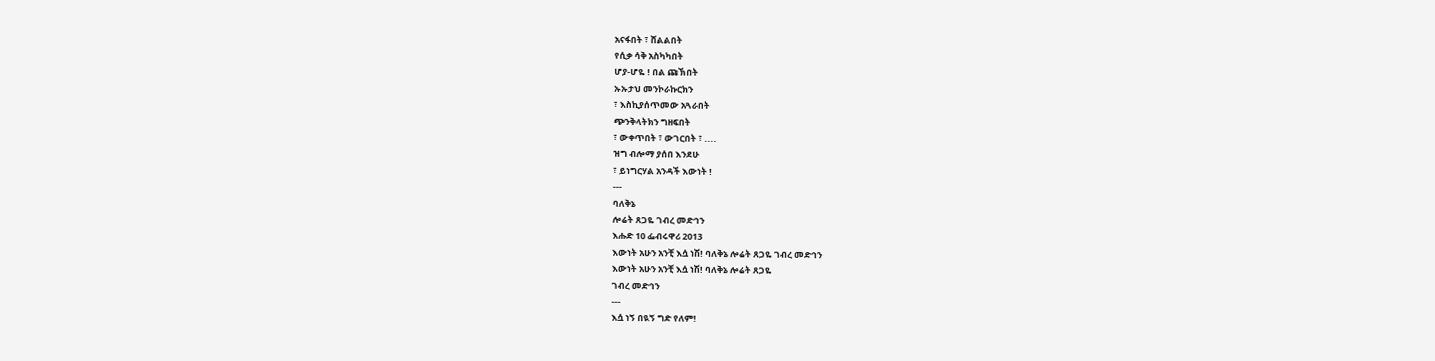አናፋበት ፣ ሸልልበት
የሲቃ ሳቅ አስካካበት
ሆያ-ሆዬ ! በል ጩኽበት
ኡኡታህ መንኮራኩርክን
፣ እስኪያሰጥመው አጓራበት
ጭንቅላትክን ግዘፍበት
፣ ውቀጥበት ፣ ውገርበት ፣ ....
ዝግ ብሎማ ያሰበ እንደሁ
፣ ይነግርሃል አንዳች እውነት !
---
ባለቅኔ
ሎሬት ጸጋዬ ገብረ መድኅን
እሑድ 10 ፌብሩዋሪ 2013
እውነት አሁን አንቺ እሷ ነሽ! ባለቅኔ ሎሬት ጸጋዬ ገብረ መድኅን
እውነት አሁን አንቺ እሷ ነሽ! ባለቅኔ ሎሬት ጸጋዬ
ገብረ መድኅን
---
እሷ ነኝ በዪኝ ግድ የለም!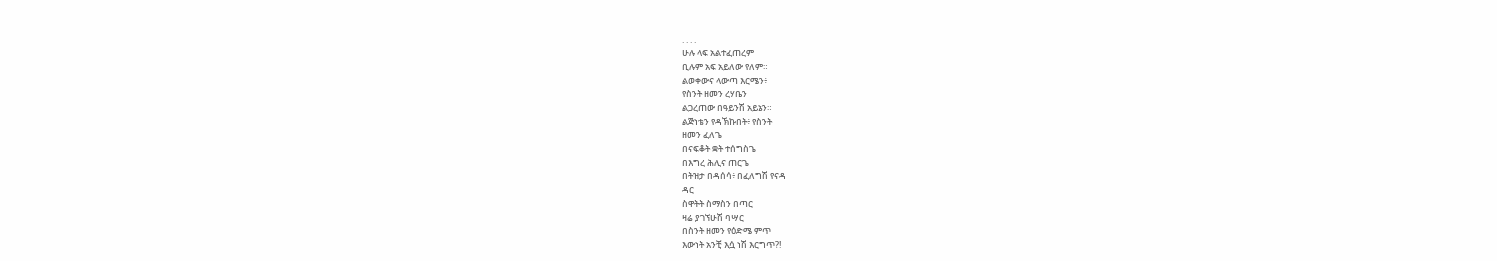. . . .
ሁሉ ላፍ አልተፈጠረም
ቢሉም አፍ አይለው የለም።
ልወቀውና ላውጣ እርሜን፥
የስንት ዘመን ረሃቤን
ልጋረጠው በዓይንሽ አይኔን።
ልጅነቴን የዳኽኩበት፥ የስንት
ዘመን ፈለጌ
በናፍቆት ቋት ተሰግስጌ
በእግረ ሕሊና ጠርጌ
በትዝታ በዳሰሳ፥ በፈለግሽ የናዳ
ዳር
ስዋትት ስማስን በጣር
ዛሬ ያገኘሁሽ ባሣር
በስንት ዘመን የዕድሜ ምጥ
እውነት አንቺ እሷ ነሽ እርግጥ?!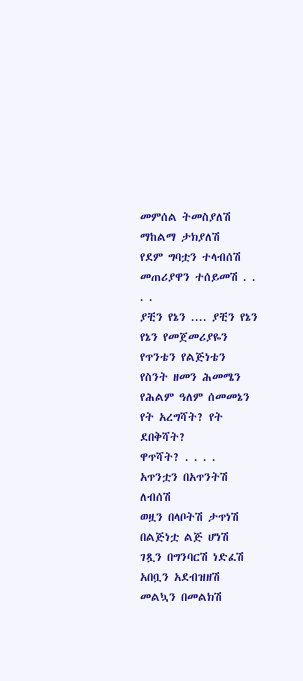መምሰል ትመስያለሽ
ማከልማ ታክያለሽ
የደም ግባቷን ተላብሰሽ
መጠሪያዋን ተሰይመሽ . . . .
ያቺን የኔን .... ያቺን የኔን
የኔን የመጀመሪያዬን
የጥንቴን የልጅነቴን
የስንት ዘመን ሕመሜን
የሕልም ዓለም ሰመመኔን
የት አረግሻት? የት ደበቅሻት?
ዋጥሻት? . . . .
አጥንቷን በአጥንትሽ ለብሰሽ
ወዟን በላቦትሽ ታጥነሽ
በልጅነቷ ልጅ ሆነሽ
ገጿን በግንባርሽ ነድፈሽ
አበቧን አደብዝዘሽ
መልኳን በመልክሽ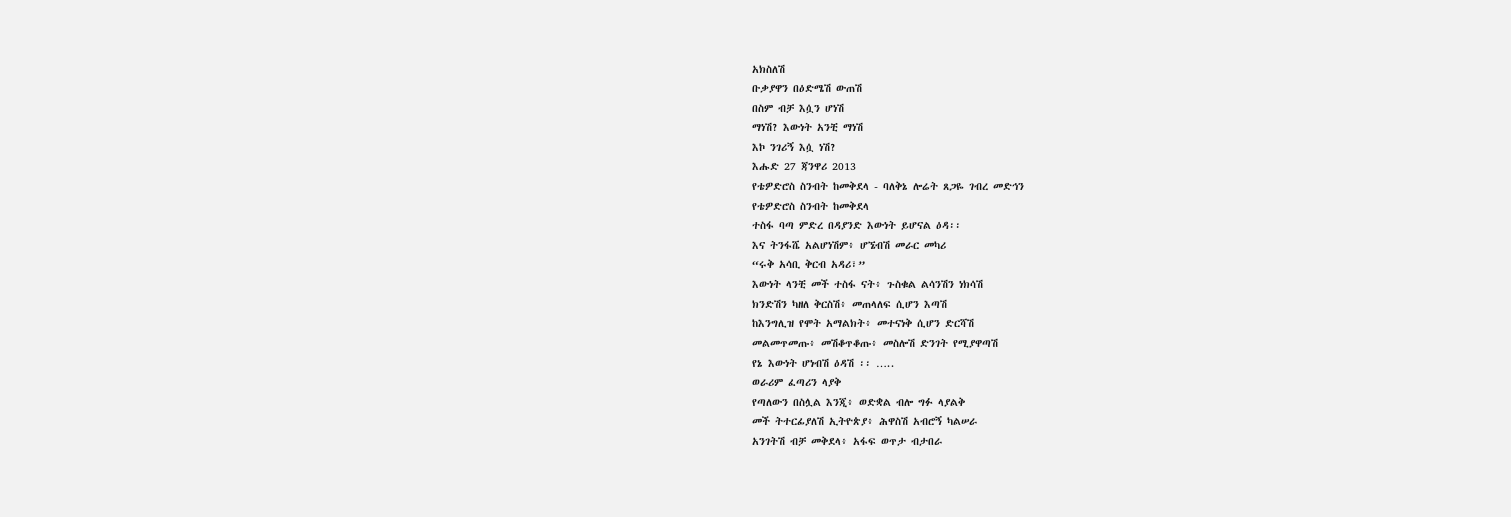አክስለሽ
ቡቃያዋን በዕድሜሽ ውጠሽ
በስም ብቻ እሷን ሆነሽ
ማነሽ? እውነት አንቺ ማነሽ
እኮ ንገሪኝ እሷ ነሽ?
እሑድ 27 ጃንዋሪ 2013
የቴዎድሮስ ስንብት ከመቅደላ - ባለቅኔ ሎሬት ጸጋዬ ገብረ መድኅን
የቴዎድሮስ ስንብት ከመቅደላ
ተስፋ ባጣ ምድረ በዳያንድ እውነት ይሆናል ዕዳ፡፡
እና ትንፋሼ አልሆነሽም፥ ሆኜብሽ መራር መካሪ
“ሩቅ አሳቢ ቅርብ አዳሪ፣”
እውነት ላንቺ መች ተስፋ ናት፥ ጉስቁል ልሳንሽን ነክሳሽ
ክንድሽን ካዘለ ቅርስሽ፥ መጠላለፍ ሲሆን እጣሽ
ከእንግሊዝ የሞት አማልክት፥ መተናነቅ ሲሆን ድርሻሽ
መልመጥመጡ፥ መሽቆጥቆጡ፥ መስሎሽ ድንገት የሚያዋጣሽ
የኔ እውነት ሆነብሽ ዕዳሽ ፡፡ …..
ወራሪም ፈጣሪን ላያቅ
የጣለውን በስሏል እንጂ፥ ወድቋል ብሎ ግፉ ላያልቅ
መች ትተርፊያለሽ ኢትዮጵያ፥ ሕዋስሽ አብሮኝ ካልሠራ
አንገትሽ ብቻ መቅደላ፥ አፋፍ ወጥታ ብታበራ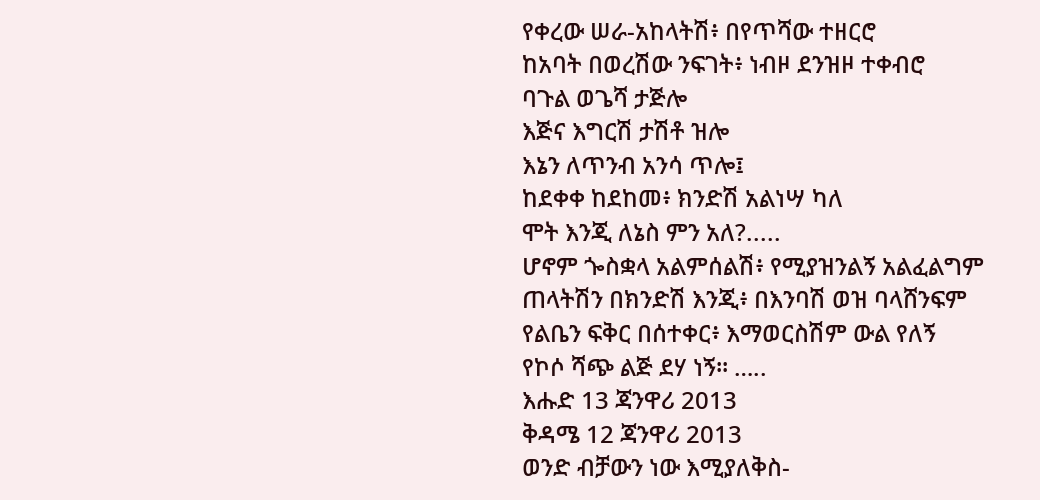የቀረው ሠራ-አከላትሽ፥ በየጥሻው ተዘርሮ
ከአባት በወረሽው ንፍገት፥ ነብዞ ደንዝዞ ተቀብሮ
ባጉል ወጌሻ ታጅሎ
እጅና እግርሽ ታሽቶ ዝሎ
እኔን ለጥንብ አንሳ ጥሎ፤
ከደቀቀ ከደከመ፥ ክንድሽ አልነሣ ካለ
ሞት እንጂ ለኔስ ምን አለ?.....
ሆኖም ጐስቋላ አልምሰልሽ፥ የሚያዝንልኝ አልፈልግም
ጠላትሽን በክንድሽ እንጂ፥ በእንባሽ ወዝ ባላሸንፍም
የልቤን ፍቅር በሰተቀር፥ እማወርስሽም ውል የለኝ
የኮሶ ሻጭ ልጅ ደሃ ነኝ፡፡ …..
እሑድ 13 ጃንዋሪ 2013
ቅዳሜ 12 ጃንዋሪ 2013
ወንድ ብቻውን ነው እሚያለቅስ-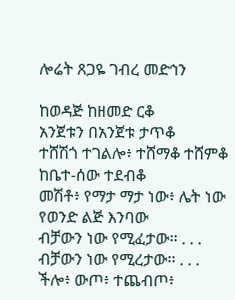ሎሬት ጸጋዬ ገብረ መድኅን

ከወዳጅ ከዘመድ ርቆ
አንጀቱን በአንጀቱ ታጥቆ
ተሸሽጎ ተገልሎ፥ ተሸማቆ ተሸምቆ
ከቤተ-ሰው ተደብቆ
መሽቶ፥ የማታ ማታ ነው፥ ሌት ነው የወንድ ልጅ እንባው
ብቻውን ነው የሚፈታው፡፡ . . .
ብቻውን ነው የሚረታው፡፡ . . .
ችሎ፥ ውጦ፥ ተጨብጦ፥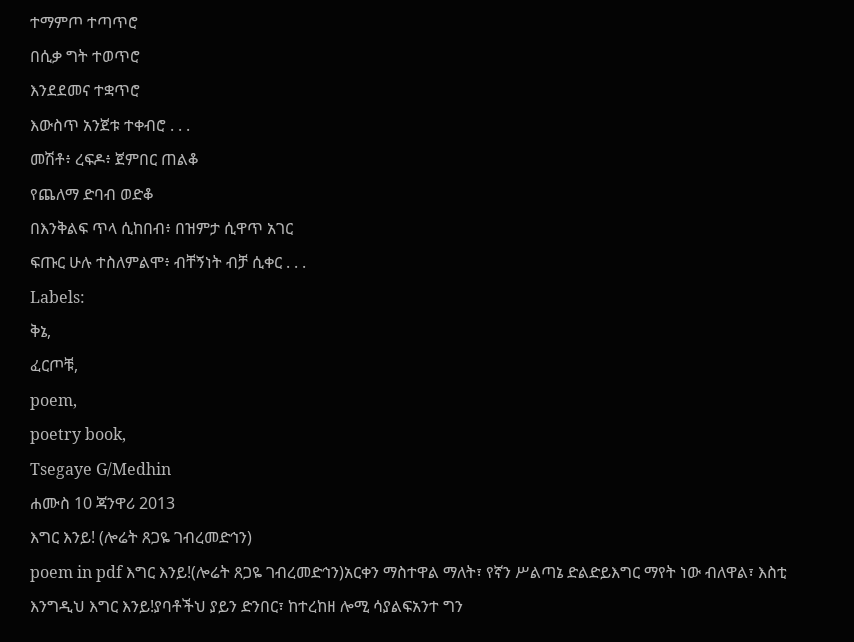ተማምጦ ተጣጥሮ
በሲቃ ግት ተወጥሮ
እንደደመና ተቋጥሮ
እውስጥ አንጀቱ ተቀብሮ . . .
መሽቶ፥ ረፍዶ፥ ጀምበር ጠልቆ
የጨለማ ድባብ ወድቆ
በእንቅልፍ ጥላ ሲከበብ፥ በዝምታ ሲዋጥ አገር
ፍጡር ሁሉ ተስለምልሞ፥ ብቸኝነት ብቻ ሲቀር . . .
Labels:
ቅኔ,
ፈርጦቹ,
poem,
poetry book,
Tsegaye G/Medhin
ሐሙስ 10 ጃንዋሪ 2013
እግር እንይ! (ሎሬት ጸጋዬ ገብረመድኅን)
poem in pdf እግር እንይ!(ሎሬት ጸጋዬ ገብረመድኅን)አርቀን ማስተዋል ማለት፣ የኛን ሥልጣኔ ድልድይእግር ማየት ነው ብለዋል፣ እስቲ እንግዲህ እግር እንይ!ያባቶችህ ያይን ድንበር፣ ከተረከዘ ሎሚ ሳያልፍአንተ ግን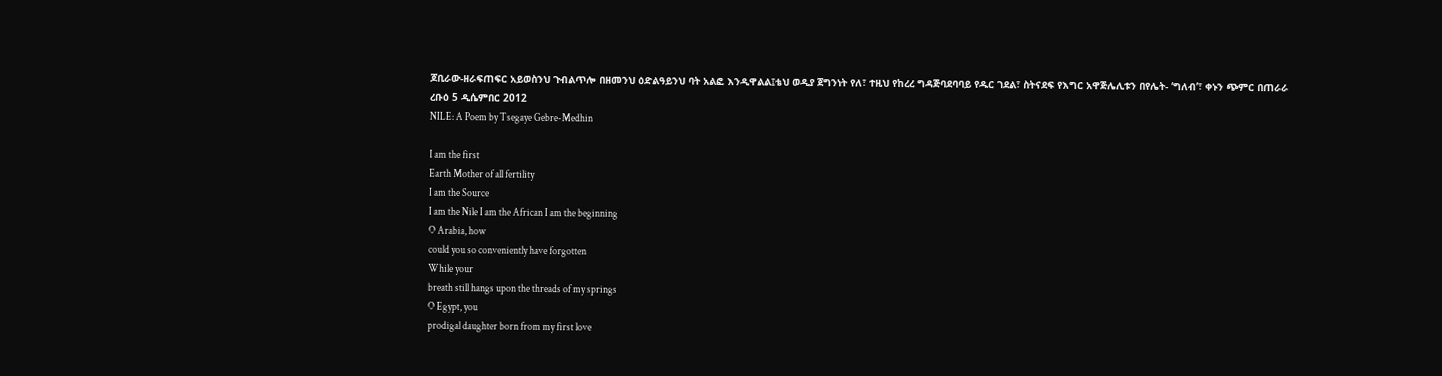ጆቢራው-ዘራፍጠፍር አይወስንህ ጉብልጥሎ በዘመንህ ዕድልዓይንህ ባት አልፎ እንዲዋልል፤ቴህ ወዲያ ጀግንነት የለ፣ ተዚህ የከረረ ግዳጅባደባባይ የዱር ገደል፣ ስትናደፍ የእግር አዋጅሌሊቱን በየሌት- ‘ግለብ’፣ ቀኑን ጭምር በጠራራ
ረቡዕ 5 ዲሴምበር 2012
NILE: A Poem by Tsegaye Gebre-Medhin

I am the first
Earth Mother of all fertility
I am the Source
I am the Nile I am the African I am the beginning
O Arabia, how
could you so conveniently have forgotten
While your
breath still hangs upon the threads of my springs
O Egypt, you
prodigal daughter born from my first love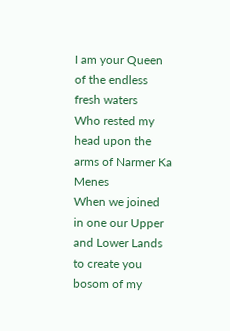I am your Queen
of the endless fresh waters
Who rested my
head upon the arms of Narmer Ka Menes
When we joined
in one our Upper and Lower Lands to create you
bosom of my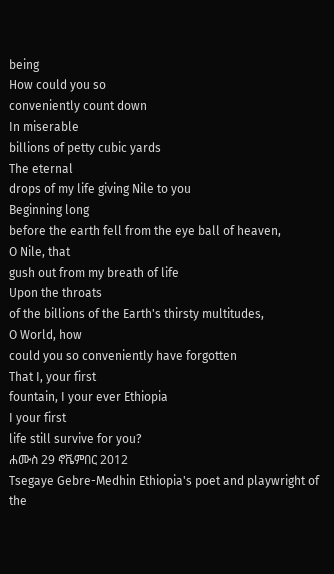being
How could you so
conveniently count down
In miserable
billions of petty cubic yards
The eternal
drops of my life giving Nile to you
Beginning long
before the earth fell from the eye ball of heaven,
O Nile, that
gush out from my breath of life
Upon the throats
of the billions of the Earth's thirsty multitudes,
O World, how
could you so conveniently have forgotten
That I, your first
fountain, I your ever Ethiopia
I your first
life still survive for you?
ሐሙስ 29 ኖቬምበር 2012
Tsegaye Gebre-Medhin Ethiopia's poet and playwright of the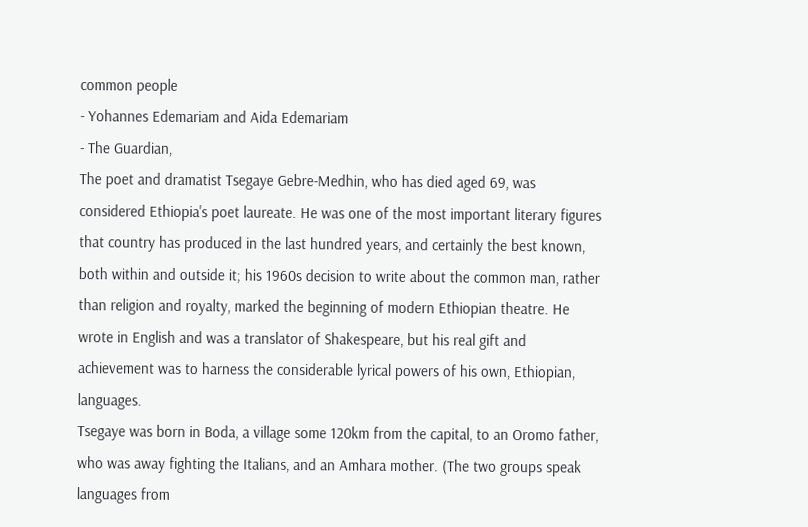common people
- Yohannes Edemariam and Aida Edemariam
- The Guardian,
The poet and dramatist Tsegaye Gebre-Medhin, who has died aged 69, was considered Ethiopia's poet laureate. He was one of the most important literary figures that country has produced in the last hundred years, and certainly the best known, both within and outside it; his 1960s decision to write about the common man, rather than religion and royalty, marked the beginning of modern Ethiopian theatre. He wrote in English and was a translator of Shakespeare, but his real gift and achievement was to harness the considerable lyrical powers of his own, Ethiopian, languages.
Tsegaye was born in Boda, a village some 120km from the capital, to an Oromo father, who was away fighting the Italians, and an Amhara mother. (The two groups speak languages from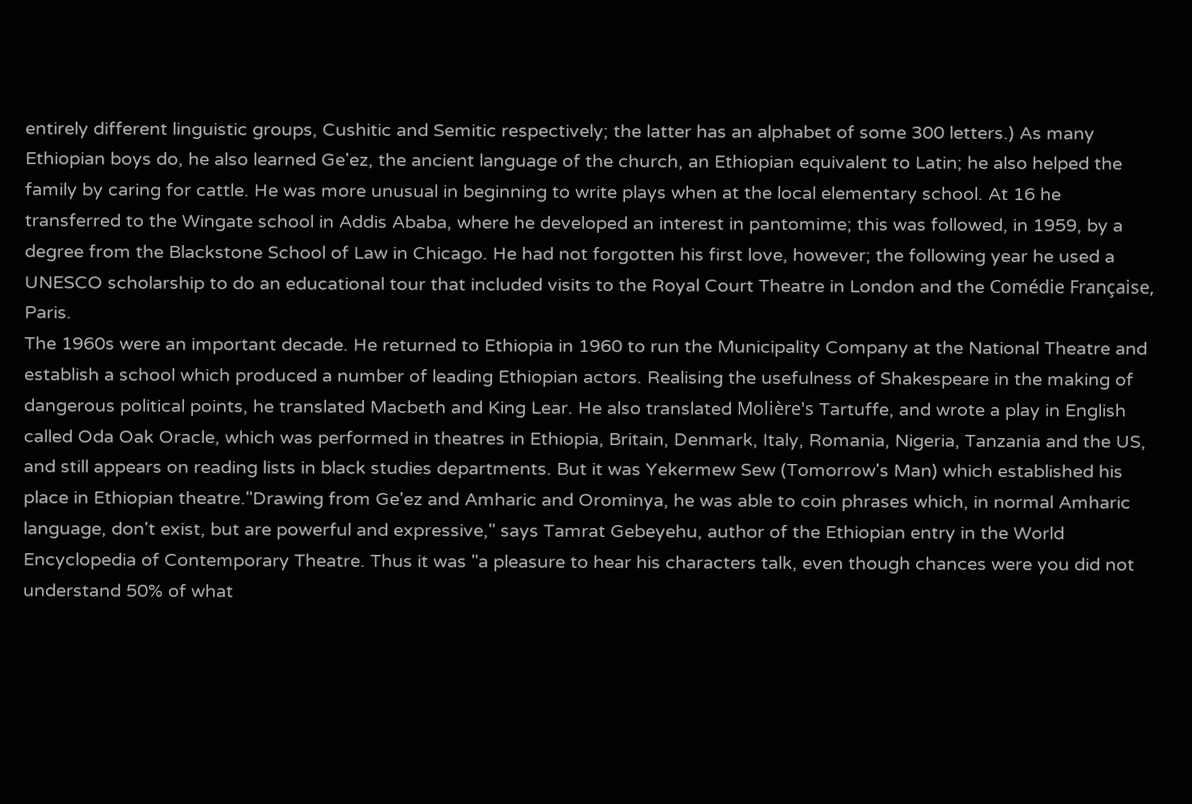entirely different linguistic groups, Cushitic and Semitic respectively; the latter has an alphabet of some 300 letters.) As many Ethiopian boys do, he also learned Ge'ez, the ancient language of the church, an Ethiopian equivalent to Latin; he also helped the family by caring for cattle. He was more unusual in beginning to write plays when at the local elementary school. At 16 he transferred to the Wingate school in Addis Ababa, where he developed an interest in pantomime; this was followed, in 1959, by a degree from the Blackstone School of Law in Chicago. He had not forgotten his first love, however; the following year he used a UNESCO scholarship to do an educational tour that included visits to the Royal Court Theatre in London and the Comédie Française, Paris.
The 1960s were an important decade. He returned to Ethiopia in 1960 to run the Municipality Company at the National Theatre and establish a school which produced a number of leading Ethiopian actors. Realising the usefulness of Shakespeare in the making of dangerous political points, he translated Macbeth and King Lear. He also translated Molière's Tartuffe, and wrote a play in English called Oda Oak Oracle, which was performed in theatres in Ethiopia, Britain, Denmark, Italy, Romania, Nigeria, Tanzania and the US, and still appears on reading lists in black studies departments. But it was Yekermew Sew (Tomorrow's Man) which established his place in Ethiopian theatre."Drawing from Ge'ez and Amharic and Orominya, he was able to coin phrases which, in normal Amharic language, don't exist, but are powerful and expressive," says Tamrat Gebeyehu, author of the Ethiopian entry in the World Encyclopedia of Contemporary Theatre. Thus it was "a pleasure to hear his characters talk, even though chances were you did not understand 50% of what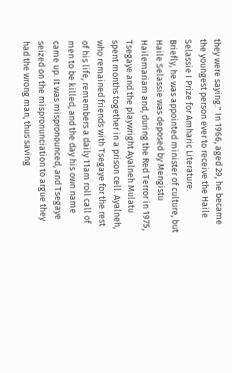they were saying." In 1966, aged 29, he became the youngest person ever to receive the Haile Selassie I Prize for Amharic Literature.
Briefly, he was appointed minister of culture, but Haile Selassie was deposed by Mengistu Hailemariam and, during the Red Terror in 1975, Tsegaye and the playwright Ayalneh Mulatu spent months together in a prison cell. Ayalneh, who remained friends with Tsegaye for the rest of his life, remembers a daily 11am roll call of men to be killed, and the day his own name came up. It was mispronounced, and Tsegaye seized on the mispronunciation to argue they had the wrong man, thus saving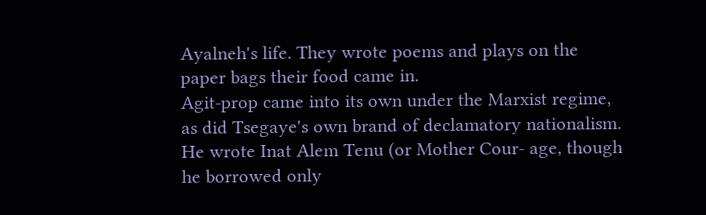Ayalneh's life. They wrote poems and plays on the paper bags their food came in.
Agit-prop came into its own under the Marxist regime, as did Tsegaye's own brand of declamatory nationalism. He wrote Inat Alem Tenu (or Mother Cour- age, though he borrowed only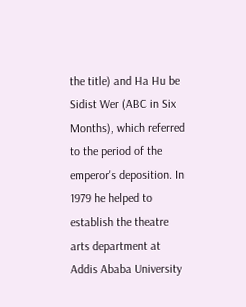the title) and Ha Hu be Sidist Wer (ABC in Six Months), which referred to the period of the emperor's deposition. In 1979 he helped to establish the theatre arts department at Addis Ababa University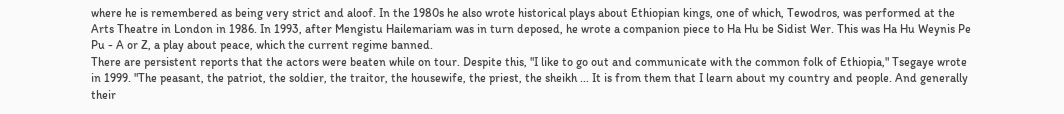where he is remembered as being very strict and aloof. In the 1980s he also wrote historical plays about Ethiopian kings, one of which, Tewodros, was performed at the Arts Theatre in London in 1986. In 1993, after Mengistu Hailemariam was in turn deposed, he wrote a companion piece to Ha Hu be Sidist Wer. This was Ha Hu Weynis Pe Pu - A or Z, a play about peace, which the current regime banned.
There are persistent reports that the actors were beaten while on tour. Despite this, "I like to go out and communicate with the common folk of Ethiopia," Tsegaye wrote in 1999. "The peasant, the patriot, the soldier, the traitor, the housewife, the priest, the sheikh ... It is from them that I learn about my country and people. And generally their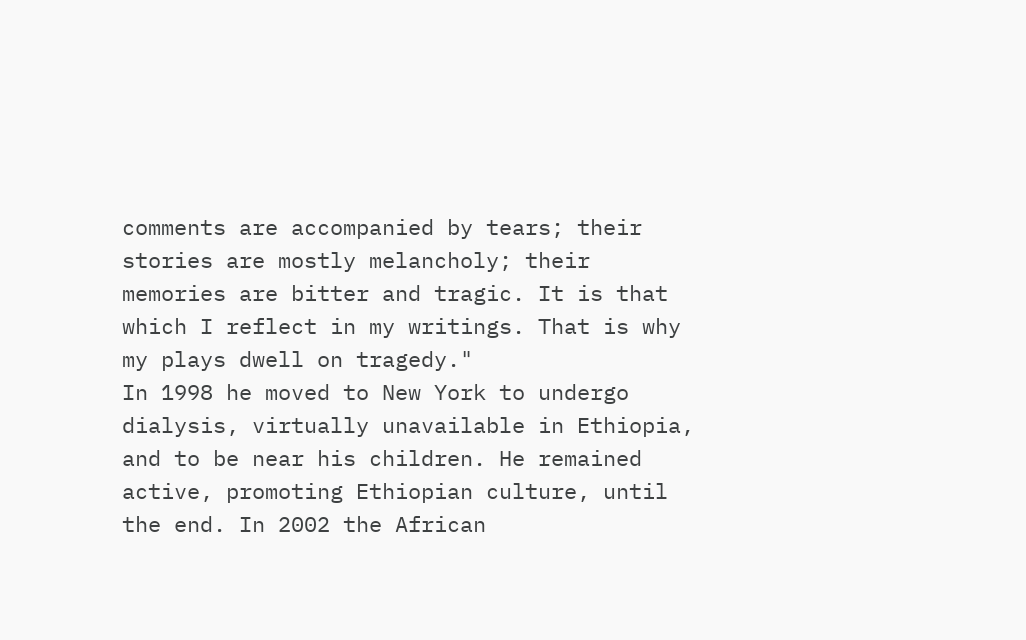comments are accompanied by tears; their stories are mostly melancholy; their memories are bitter and tragic. It is that which I reflect in my writings. That is why my plays dwell on tragedy."
In 1998 he moved to New York to undergo dialysis, virtually unavailable in Ethiopia, and to be near his children. He remained active, promoting Ethiopian culture, until the end. In 2002 the African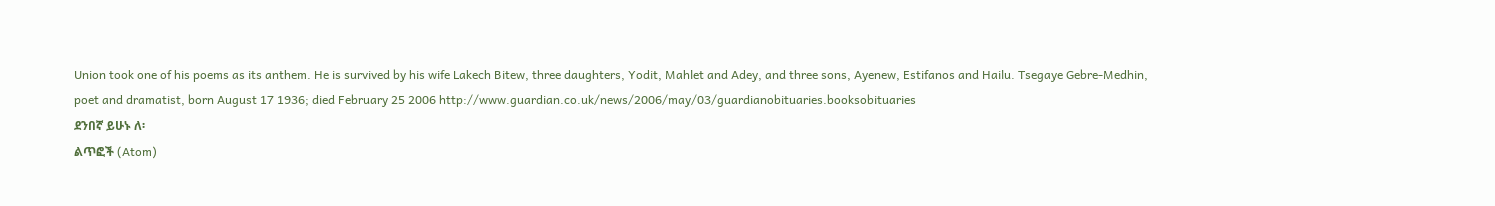Union took one of his poems as its anthem. He is survived by his wife Lakech Bitew, three daughters, Yodit, Mahlet and Adey, and three sons, Ayenew, Estifanos and Hailu. Tsegaye Gebre-Medhin, poet and dramatist, born August 17 1936; died February 25 2006 http://www.guardian.co.uk/news/2006/may/03/guardianobituaries.booksobituaries
ደንበኛ ይሁኑ ለ፡
ልጥፎች (Atom)